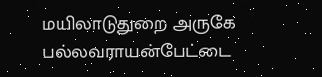மயிலாடுதுறை அருகே பல்லவராயன்பேட்டை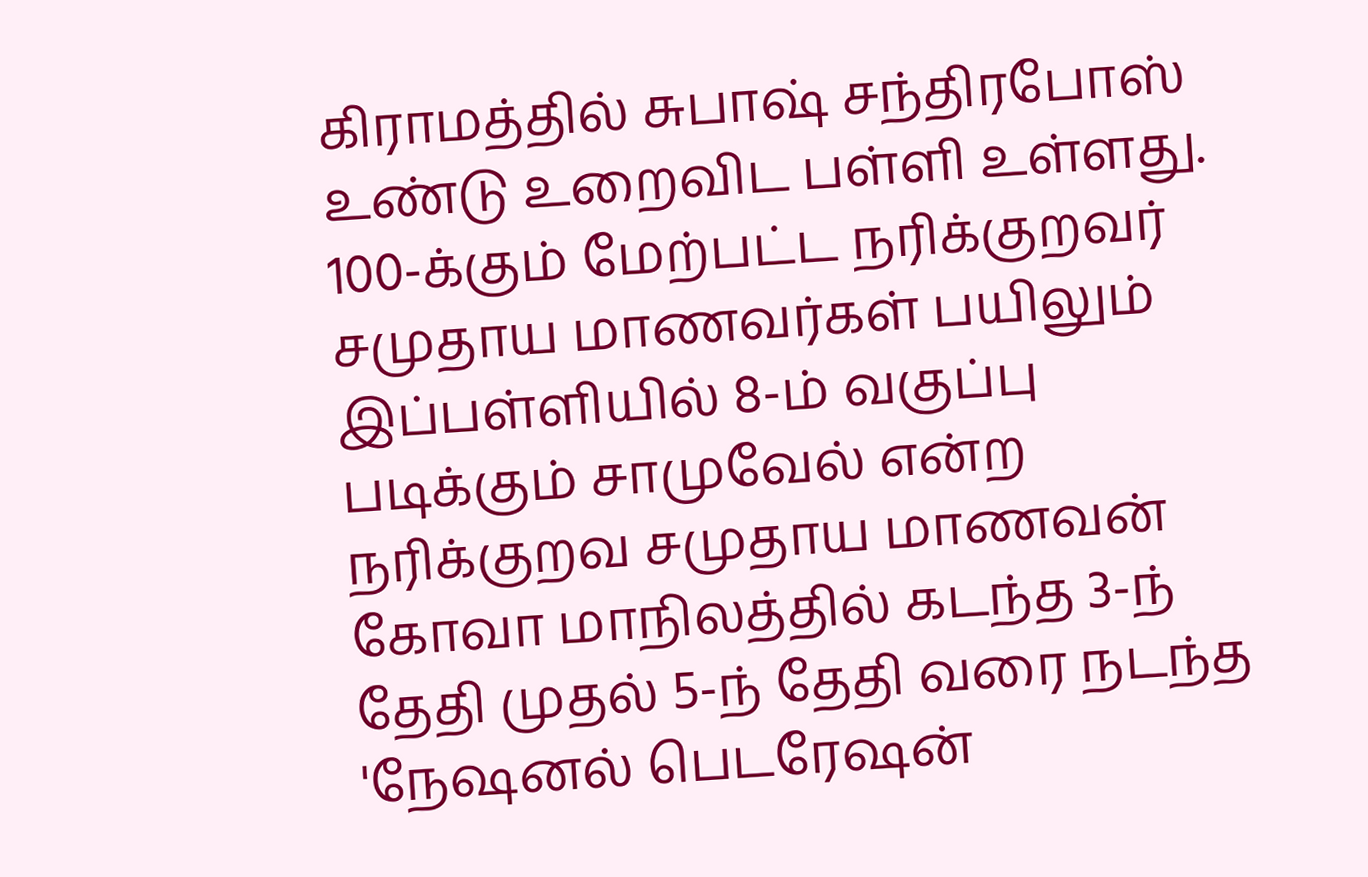கிராமத்தில் சுபாஷ் சந்திரபோஸ் உண்டு உறைவிட பள்ளி உள்ளது. 100-க்கும் மேற்பட்ட நரிக்குறவர் சமுதாய மாணவர்கள் பயிலும் இப்பள்ளியில் 8-ம் வகுப்பு படிக்கும் சாமுவேல் என்ற நரிக்குறவ சமுதாய மாணவன் கோவா மாநிலத்தில் கடந்த 3-ந் தேதி முதல் 5-ந் தேதி வரை நடந்த 'நேஷனல் பெடரேஷன்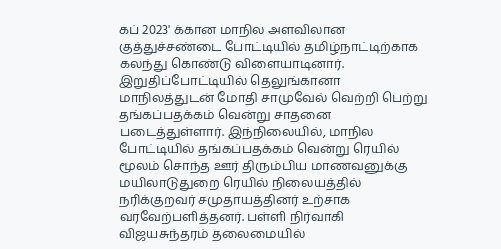கப் 2023' க்கான மாநில அளவிலான குத்துச்சண்டை போட்டியில் தமிழ்நாட்டிற்காக கலந்து கொண்டு விளையாடினார். இறுதிப்போட்டியில் தெலுங்கானா மாநிலத்துடன் மோதி சாமுவேல் வெற்றி பெற்று தங்கப்பதக்கம் வென்று சாதனை படைத்துள்ளார். இந்நிலையில், மாநில போட்டியில் தங்கப்பதக்கம் வென்று ரெயில் மூலம் சொந்த ஊர் திரும்பிய மாணவனுக்கு மயிலாடுதுறை ரெயில் நிலையத்தில் நரிக்குறவர் சமுதாயத்தினர் உற்சாக வரவேற்பளித்தனர். பள்ளி நிர்வாகி விஜயசுந்தரம் தலைமையில்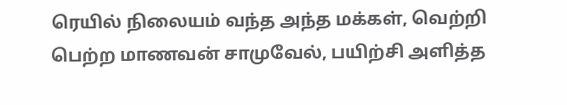ரெயில் நிலையம் வந்த அந்த மக்கள், வெற்றி பெற்ற மாணவன் சாமுவேல், பயிற்சி அளித்த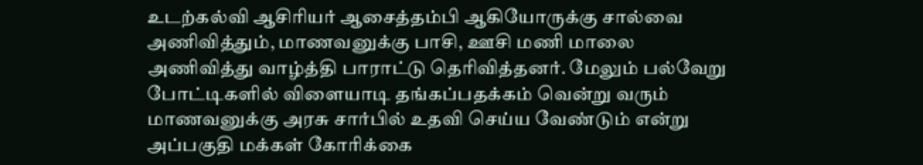உடற்கல்வி ஆசிரியர் ஆசைத்தம்பி ஆகியோருக்கு சால்வை அணிவித்தும், மாணவனுக்கு பாசி, ஊசி மணி மாலை அணிவித்து வாழ்த்தி பாராட்டு தெரிவித்தனர். மேலும் பல்வேறு போட்டிகளில் விளையாடி தங்கப்பதக்கம் வென்று வரும் மாணவனுக்கு அரசு சார்பில் உதவி செய்ய வேண்டும் என்று அப்பகுதி மக்கள் கோரிக்கை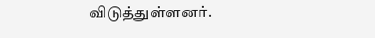விடுத்துள்ளனர்.